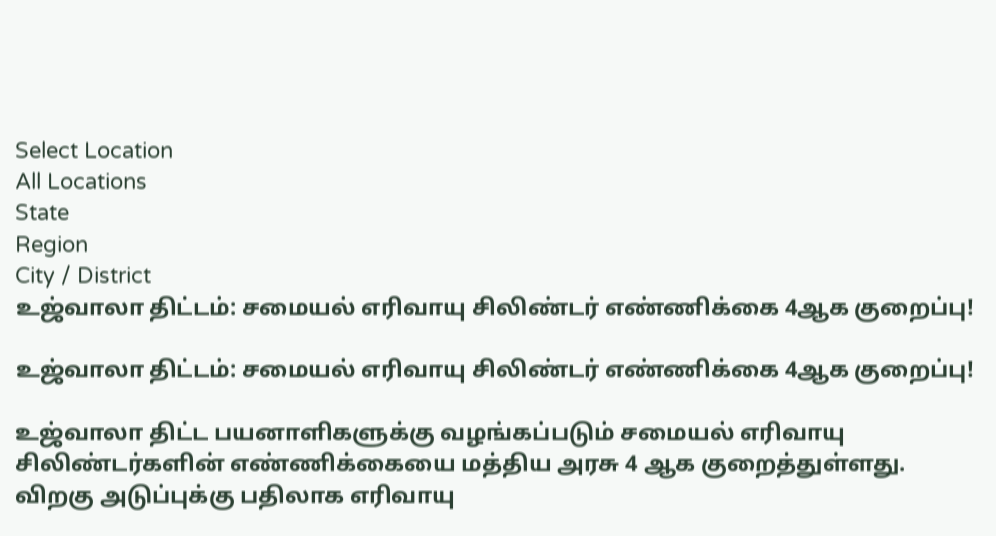Select Location
All Locations
State
Region
City / District
உஜ்வாலா திட்டம்: சமையல் எரிவாயு சிலிண்டர் எண்ணிக்கை 4ஆக குறைப்பு!

உஜ்வாலா திட்டம்: சமையல் எரிவாயு சிலிண்டர் எண்ணிக்கை 4ஆக குறைப்பு!

உஜ்வாலா திட்ட பயனாளிகளுக்கு வழங்கப்படும் சமையல் எரிவாயு சிலிண்டர்களின் எண்ணிக்கையை மத்திய அரசு 4 ஆக குறைத்துள்ளது. விறகு அடுப்புக்கு பதிலாக எரிவாயு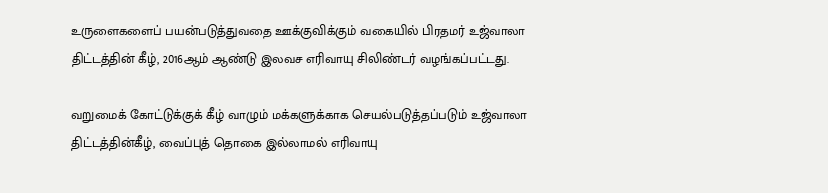உருளைகளைப் பயன்படுத்துவதை ஊக்குவிக்கும் வகையில் பிரதமர் உஜ்வாலா திட்டத்தின் கீழ், 2016ஆம் ஆண்டு இலவச எரிவாயு சிலிண்டர் வழங்கப்பட்டது.

வறுமைக் கோட்டுக்குக் கீழ் வாழும் மக்களுக்காக செயல்படுத்தப்படும் உஜ்வாலா திட்டத்தின்கீழ், வைப்புத் தொகை இல்லாமல் எரிவாயு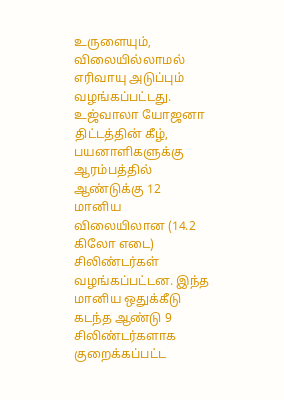உருளையும், விலையில்லாமல் எரிவாயு அடுப்பும் வழங்கப்பட்டது. உஜ்வாலா யோஜனா திட்டத்தின் கீழ், பயனாளிகளுக்கு ஆரம்பத்தில் ஆண்டுக்கு 12 மானிய விலையிலான (14.2 கிலோ எடை) சிலிண்டர்கள் வழங்கப்பட்டன. இந்த மானிய ஒதுக்கீடு கடந்த ஆண்டு 9 சிலிண்டர்களாக குறைக்கப்பட்ட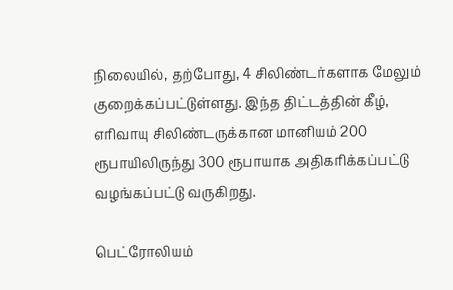நிலையில், தற்போது, 4 சிலிண்டர்களாக மேலும் குறைக்கப்பட்டுள்ளது. இந்த திட்டத்தின் கீழ், எரிவாயு சிலிண்டருக்கான மானியம் 200 ரூபாயிலிருந்து 300 ரூபாயாக அதிகரிக்கப்பட்டு வழங்கப்பட்டு வருகிறது.

பெட்ரோலியம்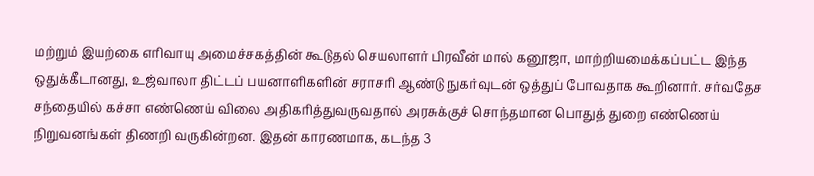மற்றும் இயற்கை எரிவாயு அமைச்சகத்தின் கூடுதல் செயலாளர் பிரவீன் மால் கனூஜா, மாற்றியமைக்கப்பட்ட இந்த ஒதுக்கீடானது, உஜ்வாலா திட்டப் பயனாளிகளின் சராசரி ஆண்டு நுகர்வுடன் ஒத்துப் போவதாக கூறினார். சர்வதேச சந்தையில் கச்சா எண்ணெய் விலை அதிகரித்துவருவதால் அரசுக்குச் சொந்தமான பொதுத் துறை எண்ணெய் நிறுவனங்கள் திணறி வருகின்றன. இதன் காரணமாக, கடந்த 3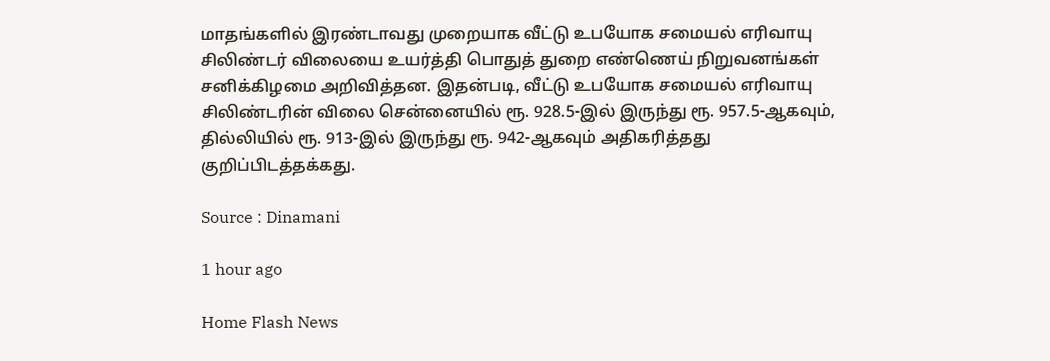மாதங்களில் இரண்டாவது முறையாக வீட்டு உபயோக சமையல் எரிவாயு சிலிண்டர் விலையை உயர்த்தி பொதுத் துறை எண்ணெய் நிறுவனங்கள் சனிக்கிழமை அறிவித்தன. இதன்படி, வீட்டு உபயோக சமையல் எரிவாயு சிலிண்டரின் விலை சென்னையில் ரூ. 928.5-இல் இருந்து ரூ. 957.5-ஆகவும், தில்லியில் ரூ. 913-இல் இருந்து ரூ. 942-ஆகவும் அதிகரித்தது குறிப்பிடத்தக்கது.

Source : Dinamani

1 hour ago

Home Flash News